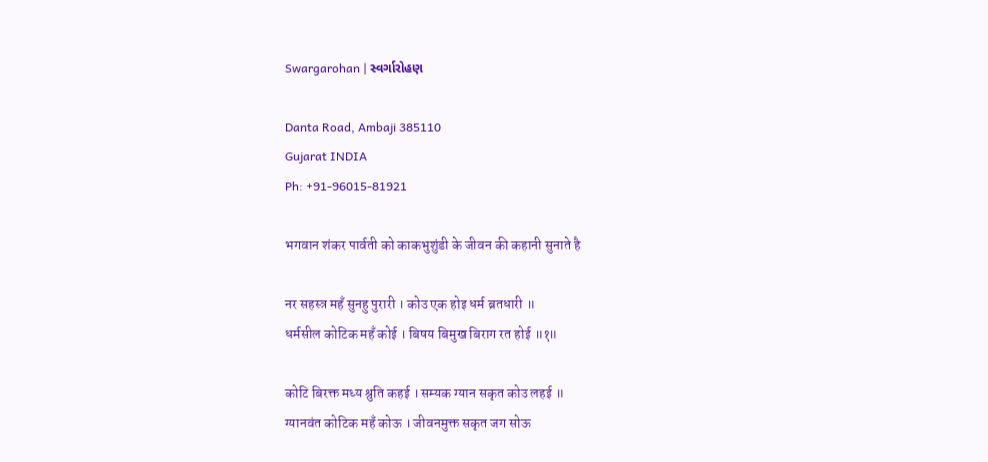Swargarohan | સ્વર્ગારોહણ

Danta Road, Ambaji 385110
Gujarat INDIA
Ph: +91-96015-81921

भगवान शंकर पार्वती को काकभुशुंडी के जीवन की कहानी सुनाते है

नर सहस्त्र महँ सुनहु पुरारी । कोउ एक होइ धर्म ब्रतधारी ॥
धर्मसील कोटिक महँ कोई । बिषय बिमुख बिराग रत होई ॥१॥

कोटि बिरक्त मध्य श्रुति कहई । सम्यक ग्यान सकृत कोउ लहई ॥
ग्यानवंत कोटिक महँ कोऊ । जीवनमुक्त सकृत जग सोऊ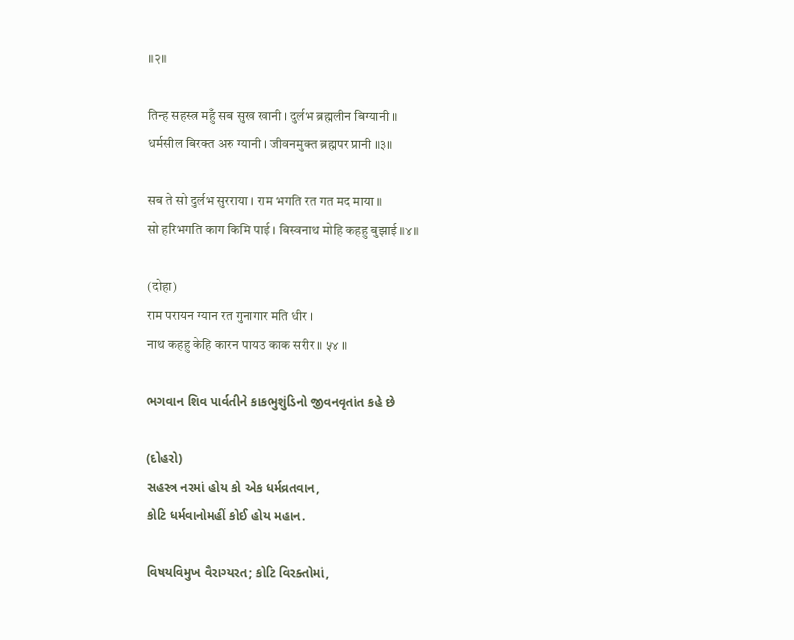॥२॥

तिन्ह सहस्त्र महुँ सब सुख खानी । दुर्लभ ब्रह्मलीन बिग्यानी ॥
धर्मसील बिरक्त अरु ग्यानी । जीवनमुक्त ब्रह्मपर प्रानी ॥३॥

सब ते सो दुर्लभ सुरराया । राम भगति रत गत मद माया ॥
सो हरिभगति काग किमि पाई । बिस्वनाथ मोहि कहहु बुझाई ॥४॥

(दोहा)
राम परायन ग्यान रत गुनागार मति धीर ।
नाथ कहहु केहि कारन पायउ काक सरीर ॥ ५४ ॥

ભગવાન શિવ પાર્વતીને કાકભુશુંડિનો જીવનવૃતાંત કહે છે

(દોહરો)
સહસ્ત્ર નરમાં હોય કો એક ધર્મવ્રતવાન,
કોટિ ધર્મવાનોમહીં કોઈ હોય મહાન.

વિષયવિમુખ વૈરાગ્યરત; કોટિ વિરક્તોમાં,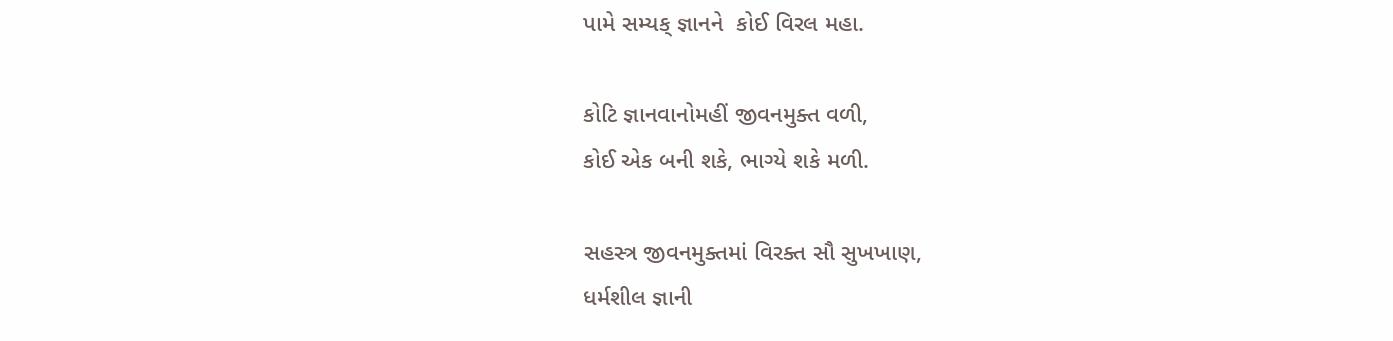પામે સમ્યક્ જ્ઞાનને  કોઈ વિરલ મહા.

કોટિ જ્ઞાનવાનોમહીં જીવનમુક્ત વળી,
કોઈ એક બની શકે, ભાગ્યે શકે મળી.

સહસ્ત્ર જીવનમુક્તમાં વિરક્ત સૌ સુખખાણ,
ધર્મશીલ જ્ઞાની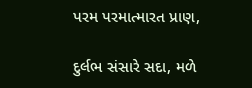પરમ પરમાત્મારત પ્રાણ,

દુર્લભ સંસારે સદા, મળે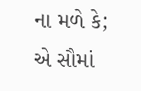ના મળે કે;
એ સૌમાં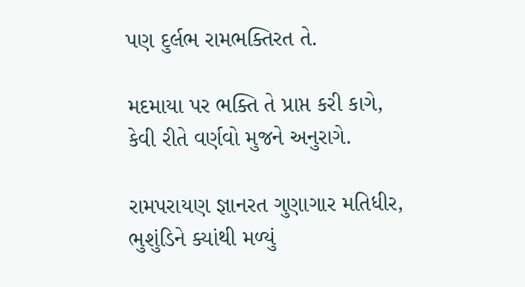પણ દુર્લભ રામભક્તિરત તે.

મદમાયા પર ભક્તિ તે પ્રાપ્ત કરી કાગે,
કેવી રીતે વર્ણવો મુજને અનુરાગે.

રામપરાયણ જ્ઞાનરત ગુણાગાર મતિધીર,
ભુશુંડિને ક્યાંથી મળ્યું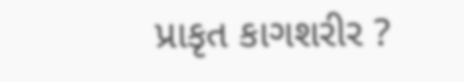પ્રાકૃત કાગશરીર ?